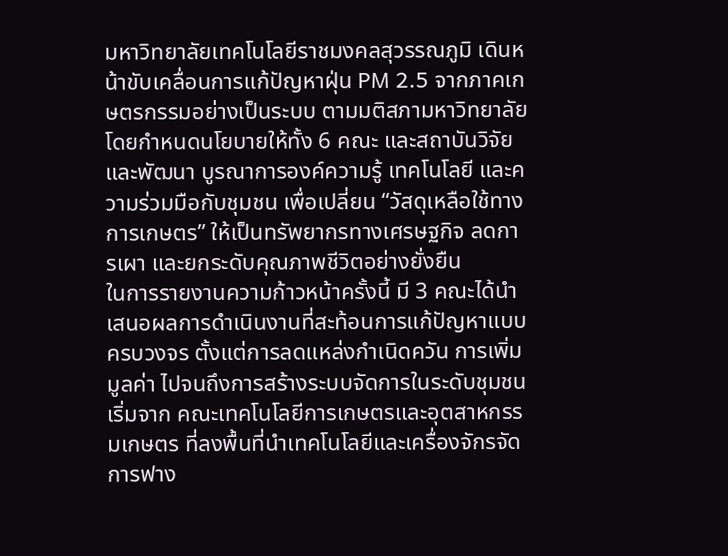มหาวิทยาลัยเทคโนโลยีราชมงคลสุวรรณภูมิ เดินหน้าขับเคลื่อนการแก้ปัญหาฝุ่น PM 2.5 จากภาคเกษตรกรรมอย่างเป็นระบบ ตามมติสภามหาวิทยาลัย โดยกำหนดนโยบายให้ทั้ง 6 คณะ และสถาบันวิจัยและพัฒนา บูรณาการองค์ความรู้ เทคโนโลยี และความร่วมมือกับชุมชน เพื่อเปลี่ยน “วัสดุเหลือใช้ทางการเกษตร” ให้เป็นทรัพยากรทางเศรษฐกิจ ลดการเผา และยกระดับคุณภาพชีวิตอย่างยั่งยืน
ในการรายงานความก้าวหน้าครั้งนี้ มี 3 คณะได้นำเสนอผลการดำเนินงานที่สะท้อนการแก้ปัญหาแบบครบวงจร ตั้งแต่การลดแหล่งกำเนิดควัน การเพิ่มมูลค่า ไปจนถึงการสร้างระบบจัดการในระดับชุมชน เริ่มจาก คณะเทคโนโลยีการเกษตรและอุตสาหกรรมเกษตร ที่ลงพื้นที่นำเทคโนโลยีและเครื่องจักรจัดการฟาง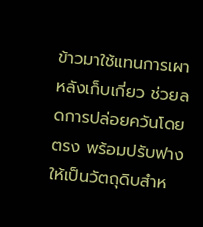ข้าวมาใช้แทนการเผาหลังเก็บเกี่ยว ช่วยลดการปล่อยควันโดยตรง พร้อมปรับฟางให้เป็นวัตถุดิบสำห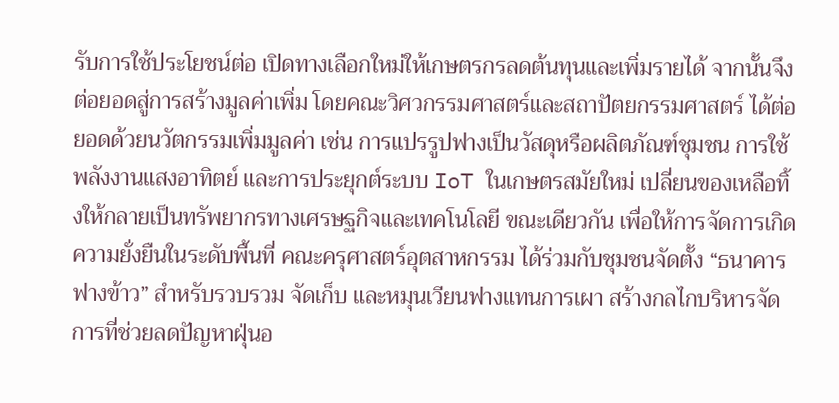รับการใช้ประโยชน์ต่อ เปิดทางเลือกใหม่ให้เกษตรกรลดต้นทุนและเพิ่มรายได้ จากนั้นจึงต่อยอดสู่การสร้างมูลค่าเพิ่ม โดยคณะวิศวกรรมศาสตร์และสถาปัตยกรรมศาสตร์ ได้ต่อยอดด้วยนวัตกรรมเพิ่มมูลค่า เช่น การแปรรูปฟางเป็นวัสดุหรือผลิตภัณฑ์ชุมชน การใช้พลังงานแสงอาทิตย์ และการประยุกต์ระบบ IoT ในเกษตรสมัยใหม่ เปลี่ยนของเหลือทิ้งให้กลายเป็นทรัพยากรทางเศรษฐกิจและเทคโนโลยี ขณะเดียวกัน เพื่อให้การจัดการเกิดความยั่งยืนในระดับพื้นที่ คณะครุศาสตร์อุตสาหกรรม ได้ร่วมกับชุมชนจัดตั้ง “ธนาคารฟางข้าว” สำหรับรวบรวม จัดเก็บ และหมุนเวียนฟางแทนการเผา สร้างกลไกบริหารจัดการที่ช่วยลดปัญหาฝุ่นอ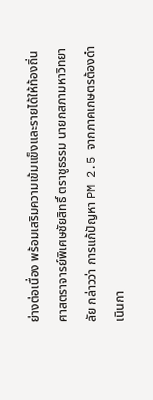ย่างต่อเนื่อง พร้อมเสริมความเข้มแข็งและรายได้ให้ท้องถิ่น
ศาสตราจารย์พิเศษชัยสิทธิ์ ตราชูธรรม นายกสภามหาวิทยาลัย กล่าวว่า การแก้ปัญหา PM 2.5 จากภาคเกษตรต้องดำเนินกา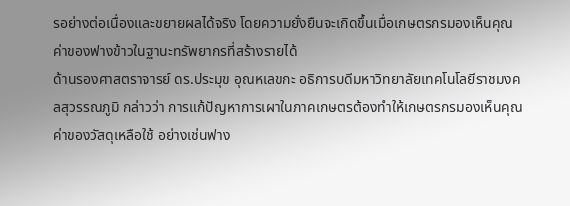รอย่างต่อเนื่องและขยายผลได้จริง โดยความยั่งยืนจะเกิดขึ้นเมื่อเกษตรกรมองเห็นคุณค่าของฟางข้าวในฐานะทรัพยากรที่สร้างรายได้
ด้านรองศาสตราจารย์ ดร.ประมุข อุณหเลขกะ อธิการบดีมหาวิทยาลัยเทคโนโลยีราชมงคลสุวรรณภูมิ กล่าวว่า การแก้ปัญหาการเผาในภาคเกษตรต้องทำให้เกษตรกรมองเห็นคุณค่าของวัสดุเหลือใช้ อย่างเช่นฟาง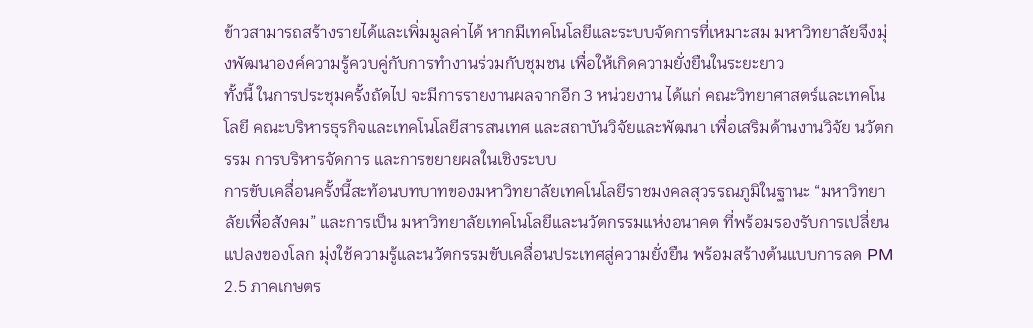ข้าวสามารถสร้างรายได้และเพิ่มมูลค่าได้ หากมีเทคโนโลยีและระบบจัดการที่เหมาะสม มหาวิทยาลัยจึงมุ่งพัฒนาองค์ความรู้ควบคู่กับการทำงานร่วมกับชุมชน เพื่อให้เกิดความยั่งยืนในระยะยาว
ทั้งนี้ ในการประชุมครั้งถัดไป จะมีการรายงานผลจากอีก 3 หน่วยงาน ได้แก่ คณะวิทยาศาสตร์และเทคโนโลยี คณะบริหารธุรกิจและเทคโนโลยีสารสนเทศ และสถาบันวิจัยและพัฒนา เพื่อเสริมด้านงานวิจัย นวัตกรรม การบริหารจัดการ และการขยายผลในเชิงระบบ
การขับเคลื่อนครั้งนี้สะท้อนบทบาทของมหาวิทยาลัยเทคโนโลยีราชมงคลสุวรรณภูมิในฐานะ “มหาวิทยาลัยเพื่อสังคม” และการเป็น มหาวิทยาลัยเทคโนโลยีและนวัตกรรมแห่งอนาคต ที่พร้อมรองรับการเปลี่ยนแปลงของโลก มุ่งใช้ความรู้และนวัตกรรมขับเคลื่อนประเทศสู่ความยั่งยืน พร้อมสร้างต้นแบบการลด PM 2.5 ภาคเกษตร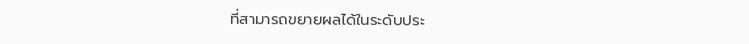ที่สามารถขยายผลได้ในระดับประ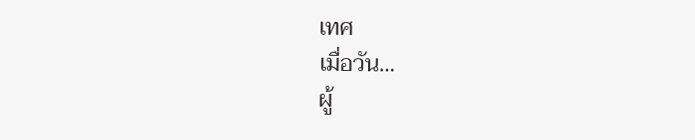เทศ
เมื่อวัน…
ผู้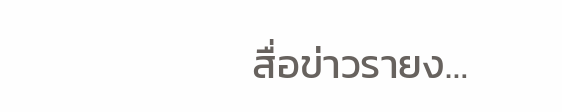สื่อข่าวรายง…